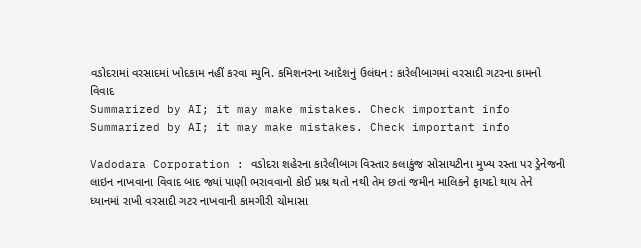વડોદરામાં વરસાદમાં ખોદકામ નહીં કરવા મ્યુનિ. કમિશનરના આદેશનું ઉલંઘન : કારેલીબાગમાં વરસાદી ગટરના કામનો વિવાદ
Summarized by AI; it may make mistakes. Check important info
Summarized by AI; it may make mistakes. Check important info

Vadodara Corporation : વડોદરા શહેરના કારેલીબાગ વિસ્તાર કલાકુંજ સોસાયટીના મુખ્ય રસ્તા પર ડ્રેનેજની લાઇન નાખવાના વિવાદ બાદ જ્યાં પાણી ભરાવવાનો કોઈ પ્રશ્ન થતો નથી તેમ છતાં જમીન માલિકને ફાયદો થાય તેને ધ્યાનમાં રાખી વરસાદી ગટર નાખવાની કામગીરી ચોમાસા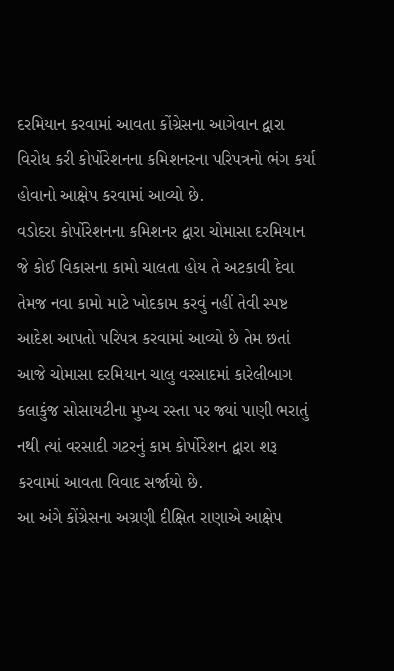દરમિયાન કરવામાં આવતા કોંગ્રેસના આગેવાન દ્વારા વિરોધ કરી કોર્પોરેશનના કમિશનરના પરિપત્રનો ભંગ કર્યા હોવાનો આક્ષેપ કરવામાં આવ્યો છે.
વડોદરા કોર્પોરેશનના કમિશનર દ્વારા ચોમાસા દરમિયાન જે કોઈ વિકાસના કામો ચાલતા હોય તે અટકાવી દેવા તેમજ નવા કામો માટે ખોદકામ કરવું નહીં તેવી સ્પષ્ટ આદેશ આપતો પરિપત્ર કરવામાં આવ્યો છે તેમ છતાં આજે ચોમાસા દરમિયાન ચાલુ વરસાદમાં કારેલીબાગ કલાકુંજ સોસાયટીના મુખ્ય રસ્તા પર જ્યાં પાણી ભરાતું નથી ત્યાં વરસાદી ગટરનું કામ કોર્પોરેશન દ્વારા શરૂ કરવામાં આવતા વિવાદ સર્જાયો છે.
આ અંગે કોંગ્રેસના અગ્રણી દીક્ષિત રાણાએ આક્ષેપ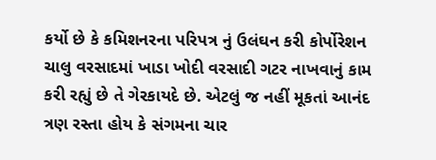કર્યો છે કે કમિશનરના પરિપત્ર નું ઉલંઘન કરી કોર્પોરેશન ચાલુ વરસાદમાં ખાડા ખોદી વરસાદી ગટર નાખવાનું કામ કરી રહ્યું છે તે ગેરકાયદે છે. એટલું જ નહીં મૂકતાં આનંદ ત્રણ રસ્તા હોય કે સંગમના ચાર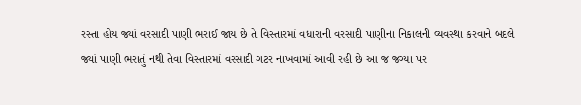રસ્તા હોય જ્યાં વરસાદી પાણી ભરાઈ જાય છે તે વિસ્તારમાં વધારાની વરસાદી પાણીના નિકાલની વ્યવસ્થા કરવાને બદલે જ્યાં પાણી ભરાતું નથી તેવા વિસ્તારમાં વરસાદી ગટર નાખવામાં આવી રહી છે આ જ જગ્યા પર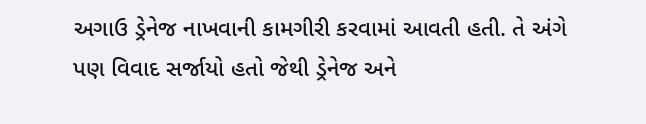અગાઉ ડ્રેનેજ નાખવાની કામગીરી કરવામાં આવતી હતી. તે અંગે પણ વિવાદ સર્જાયો હતો જેથી ડ્રેનેજ અને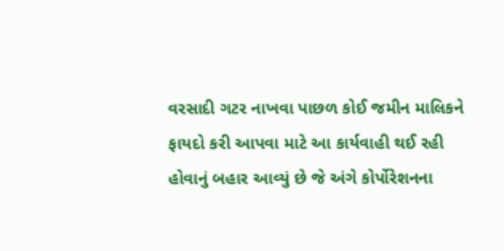વરસાદી ગટર નાખવા પાછળ કોઈ જમીન માલિકને ફાયદો કરી આપવા માટે આ કાર્યવાહી થઈ રહી હોવાનું બહાર આવ્યું છે જે અંગે કોર્પોરેશનના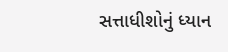સત્તાધીશોનું ધ્યાન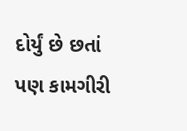દોર્યું છે છતાં પણ કામગીરી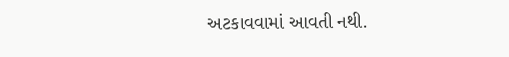અટકાવવામાં આવતી નથી.